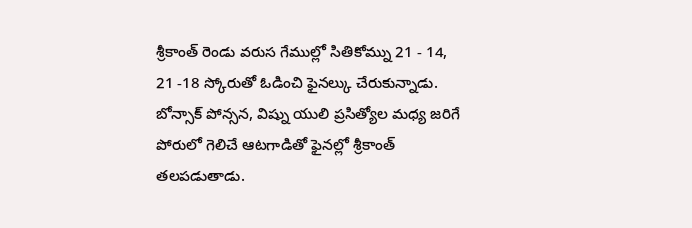శ్రీకాంత్ రెండు వరుస గేముల్లో సితికోమ్ను 21 - 14, 21 -18 స్కోరుతో ఓడించి ఫైనల్కు చేరుకున్నాడు. బోన్సాక్ పోన్సన, విష్ను యులి ప్రసిత్యోల మధ్య జరిగే పోరులో గెలిచే ఆటగాడితో ఫైనల్లో శ్రీకాంత్ తలపడుతాడు.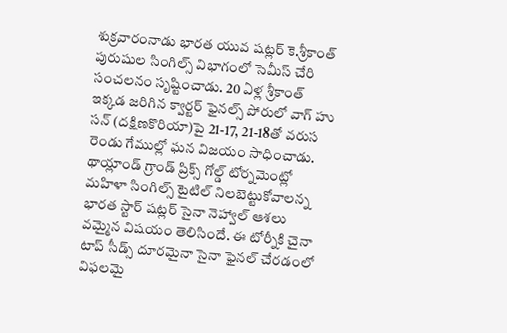శుక్రవారంనాడు భారత యువ షట్లర్ కె.శ్రీకాంత్ పురుషుల సింగిల్స్ విభాగంలో సెమీస్ చేరి సంచలనం సృష్టించాడు. 20 ఏళ్ల శ్రీకాంత్ ఇక్కడ జరిగిన క్వార్టర్ ఫైనల్స్ పోరులో వాగ్ హు సన్ (దక్షిణకొరియా)పై 21-17, 21-18తో వరుస రెండు గేముల్లో ఘన విజయం సాధించాడు.
థాయ్లాండ్ గ్రాండ్ ప్రిక్స్ గోల్డ్ టోర్నమెంట్లో మహిళా సింగిల్స్ టైటిల్ నిలబెట్టుకోవాలన్న భారత స్టార్ షట్లర్ సైనా నెహ్వాల్ ఆశలు వమ్మైన విషయం తెలిసిందే. ఈ టోర్నీకి చైనా టాప్ సీడ్స్ దూరమైనా సైనా ఫైనల్ చేరడంలో విఫలమై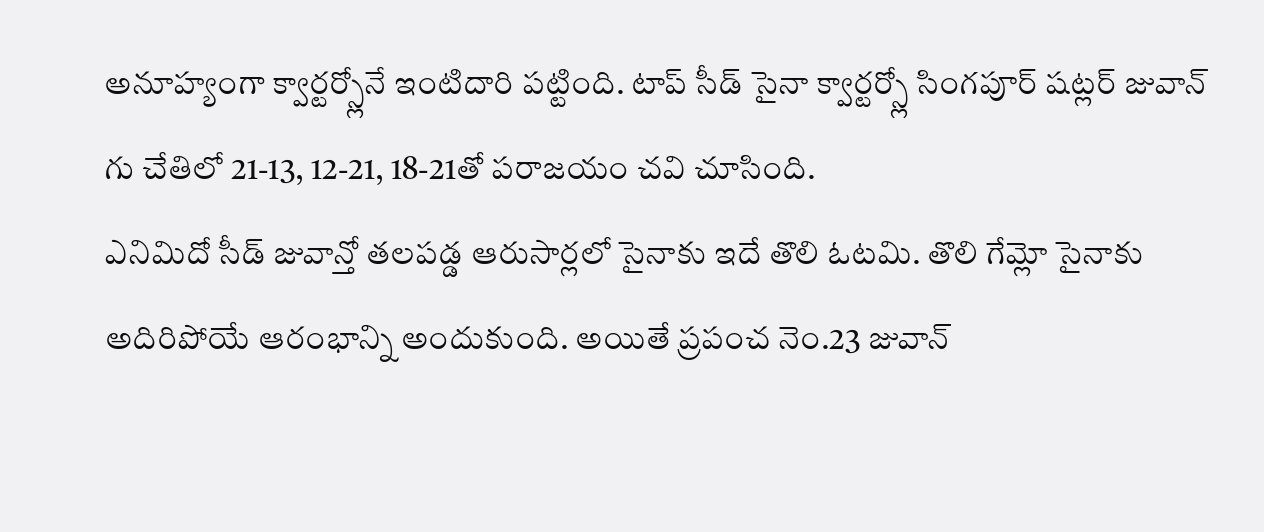అనూహ్యంగా క్వార్టర్స్లోనే ఇంటిదారి పట్టింది. టాప్ సీడ్ సైనా క్వార్టర్స్లో సింగపూర్ షట్లర్ జువాన్ గు చేతిలో 21-13, 12-21, 18-21తో పరాజయం చవి చూసింది.
ఎనిమిదో సీడ్ జువాన్తో తలపడ్డ ఆరుసార్లలో సైనాకు ఇదే తొలి ఓటమి. తొలి గేమ్లో సైనాకు అదిరిపోయే ఆరంభాన్ని అందుకుంది. అయితే ప్రపంచ నెం.23 జువాన్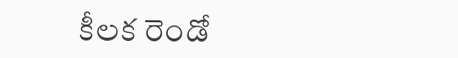కీలక రెండో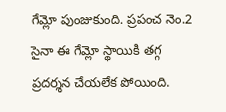గేమ్లో పుంజుకుంది. ప్రపంచ నెం.2 సైనా ఈ గేమ్లో స్థాయికి తగ్గ ప్రదర్శన చేయలేక పోయింది.